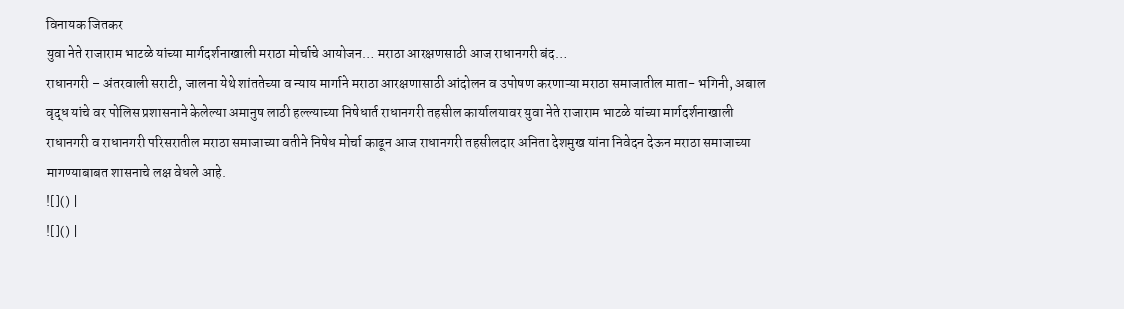विनायक जितकर
युवा नेते राजाराम भाटळे यांच्या मार्गदर्शनाखाली मराठा मोर्चाचे आयोजन… मराठा आरक्षणसाठी आज राधानगरी बंद…
राधानगरी – अंतरवाली सराटी, जालना येथे शांततेच्या व न्याय मार्गाने मराठा आरक्षणासाठी आंदोलन व उपोषण करणाऱ्या मराठा समाजातील माता- भगिनी, अबाल वृद्ध यांचे वर पोलिस प्रशासनाने केलेल्या अमानुष लाठी हल्ल्याच्या निषेधार्त राधानगरी तहसील कार्यालयावर युवा नेते राजाराम भाटळे यांच्या मार्गदर्शनाखाली राधानगरी व राधानगरी परिसरातील मराठा समाजाच्या वतीने निषेध मोर्चा काढून आज राधानगरी तहसीलदार अनिता देशमुख यांना निवेदन देऊन मराठा समाजाच्या मागण्याबाबत शासनाचे लक्ष वेधले आहे.
![]() |
![]() |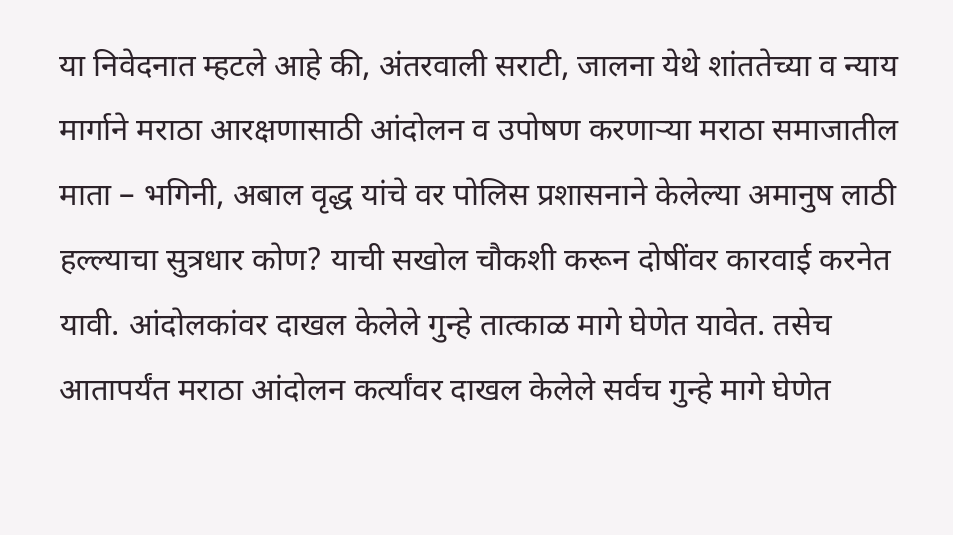या निवेदनात म्हटले आहे की, अंतरवाली सराटी, जालना येथे शांततेच्या व न्याय मार्गाने मराठा आरक्षणासाठी आंदोलन व उपोषण करणाऱ्या मराठा समाजातील माता – भगिनी, अबाल वृद्ध यांचे वर पोलिस प्रशासनाने केलेल्या अमानुष लाठी हल्ल्याचा सुत्रधार कोण? याची सखोल चौकशी करून दोषींवर कारवाई करनेत यावी. आंदोलकांवर दाखल केलेले गुन्हे तात्काळ मागे घेणेत यावेत. तसेच आतापर्यंत मराठा आंदोलन कर्त्यांवर दाखल केलेले सर्वच गुन्हे मागे घेणेत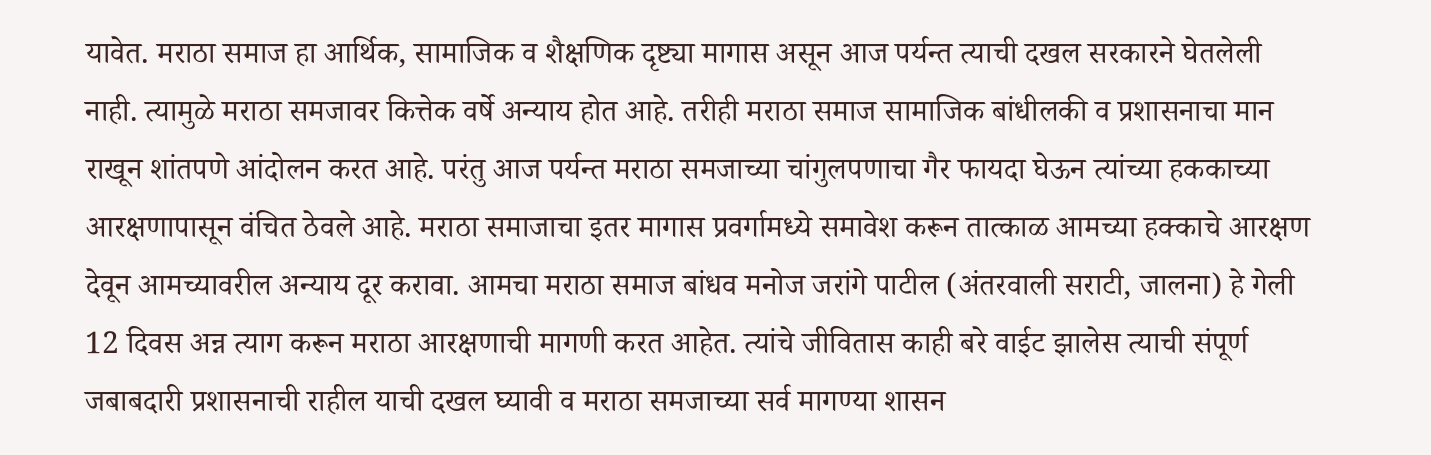यावेत. मराठा समाज हा आर्थिक, सामाजिक व शैक्षणिक दृष्ट्या मागास असून आज पर्यन्त त्याची दखल सरकारने घेतलेली नाही. त्यामुळे मराठा समजावर कित्तेक वर्षे अन्याय होत आहे. तरीही मराठा समाज सामाजिक बांधीलकी व प्रशासनाचा मान राखून शांतपणे आंदोलन करत आहे. परंतु आज पर्यन्त मराठा समजाच्या चांगुलपणाचा गैर फायदा घेऊन त्यांच्या हककाच्या आरक्षणापासून वंचित ठेवले आहे. मराठा समाजाचा इतर मागास प्रवर्गामध्ये समावेश करून तात्काळ आमच्या हक्काचे आरक्षण देवून आमच्यावरील अन्याय दूर करावा. आमचा मराठा समाज बांधव मनोज जरांगे पाटील (अंतरवाली सराटी, जालना) हे गेली 12 दिवस अन्न त्याग करून मराठा आरक्षणाची मागणी करत आहेत. त्यांचे जीवितास काही बरे वाईट झालेस त्याची संपूर्ण जबाबदारी प्रशासनाची राहील याची दखल घ्यावी व मराठा समजाच्या सर्व मागण्या शासन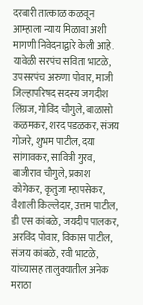दरबारी तात्काळ कळवून आम्हाला न्याय मिळावा अशी मागणी निवेदनाद्वारे केली आहे.
यावेळी सरपंच सविता भाटळे, उपसरपंच अरुणा पोवार, माजी जिल्हापरिषद सदस्य जगदीश लिंग्रज, गोविंद चौगुले, बाळासो कळमकर, शरद पडळकर, संजय गोजरे, शुभम पाटील, दया सांगावकर, सावित्री गुरव, बाजीराव चौगुले, प्रकाश कोगेकर, कृतुजा म्हापसेकर, वैशाली किल्लेदार, उत्तम पाटील, डी एस कांबळे, जयदीप पालकर, अरविंद पोवार, विकास पाटील, संजय कांबळे, रवी भाटळे, यांच्यासह तालुक्यातील अनेक मराठा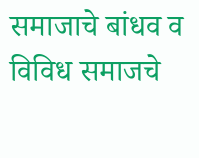समाजाचे बांधव व विविध समाजचे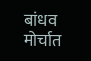बांधव मोर्चात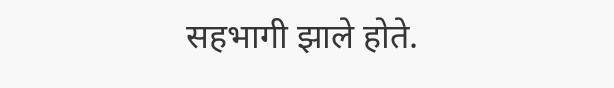सहभागी झाले होते.